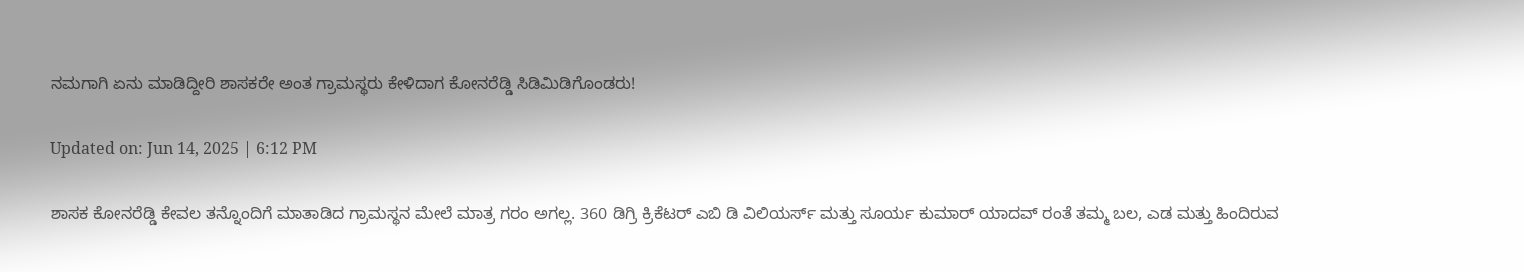ನಮಗಾಗಿ ಏನು ಮಾಡಿದ್ದೀರಿ ಶಾಸಕರೇ ಅಂತ ಗ್ರಾಮಸ್ಥರು ಕೇಳಿದಾಗ ಕೋನರೆಡ್ಡಿ ಸಿಡಿಮಿಡಿಗೊಂಡರು!

Updated on: Jun 14, 2025 | 6:12 PM

ಶಾಸಕ ಕೋನರೆಡ್ಡಿ ಕೇವಲ ತನ್ನೊಂದಿಗೆ ಮಾತಾಡಿದ ಗ್ರಾಮಸ್ಥನ ಮೇಲೆ ಮಾತ್ರ ಗರಂ ಅಗಲ್ಲ. 360 ಡಿಗ್ರಿ ಕ್ರಿಕೆಟರ್ ಎಬಿ ಡಿ ವಿಲಿಯರ್ಸ್ ಮತ್ತು ಸೂರ್ಯ ಕುಮಾರ್ ಯಾದವ್ ರಂತೆ ತಮ್ಮ ಬಲ, ಎಡ ಮತ್ತು ಹಿಂದಿರುವ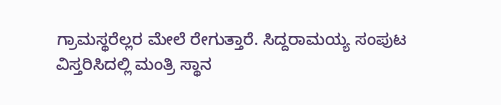ಗ್ರಾಮಸ್ಥರೆಲ್ಲರ ಮೇಲೆ ರೇಗುತ್ತಾರೆ. ಸಿದ್ದರಾಮಯ್ಯ ಸಂಪುಟ ವಿಸ್ತರಿಸಿದಲ್ಲಿ ಮಂತ್ರಿ ಸ್ಥಾನ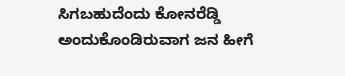ಸಿಗಬಹುದೆಂದು ಕೋನರೆಡ್ಡಿ ಅಂದುಕೊಂಡಿರುವಾಗ ಜನ ಹೀಗೆ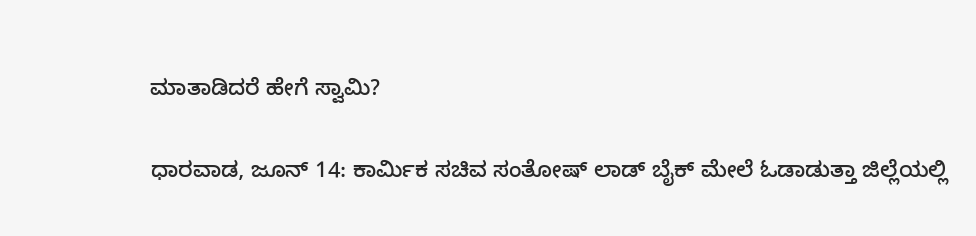ಮಾತಾಡಿದರೆ ಹೇಗೆ ಸ್ವಾಮಿ?

ಧಾರವಾಡ, ಜೂನ್ 14: ಕಾರ್ಮಿಕ ಸಚಿವ ಸಂತೋಷ್ ಲಾಡ್ ಬೈಕ್ ಮೇಲೆ ಓಡಾಡುತ್ತಾ ಜಿಲ್ಲೆಯಲ್ಲಿ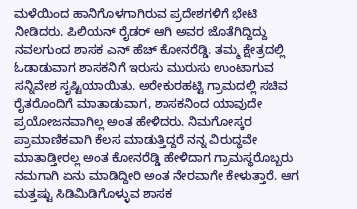ಮಳೆಯಿಂದ ಹಾನಿಗೊಳಗಾಗಿರುವ ಪ್ರದೇಶಗಳಿಗೆ ಭೇಟಿ ನೀಡಿದರು. ಪಿಲಿಯನ್ ರೈಡರ್ ಆಗಿ ಅವರ ಜೊತೆಗಿದ್ದಿದ್ದು ನವಲಗುಂದ ಶಾಸಕ ಎನ್ ಹೆಚ್ ಕೋನರೆಡ್ಡಿ. ತಮ್ಮ ಕ್ಷೇತ್ರದಲ್ಲಿ ಓಡಾಡುವಾಗ ಶಾಸಕನಿಗೆ ಇರುಸು ಮುರುಸು ಉಂಟಾಗುವ ಸನ್ನಿವೇಶ ಸೃಷ್ಟಿಯಾಯಿತು. ಅರೇಕುರಹಟ್ಟಿ ಗ್ರಾಮದಲ್ಲಿ ಸಚಿವ ರೈತರೊಂದಿಗೆ ಮಾತಾಡುವಾಗ, ಶಾಸಕನಿಂದ ಯಾವುದೇ ಪ್ರಯೋಜನವಾಗಿಲ್ಲ ಅಂತ ಹೇಳಿದರು. ನಿಮಗೋಸ್ಕರ ಪ್ರಾಮಾಣಿಕವಾಗಿ ಕೆಲಸ ಮಾಡುತ್ತಿದ್ದರೆ ನನ್ನ ವಿರುದ್ಧವೇ ಮಾತಾಡ್ತೀರಲ್ಲ ಅಂತ ಕೋನರೆಡ್ಡಿ ಹೇಳಿದಾಗ ಗ್ರಾಮಸ್ಥರೊಬ್ಬರು ನಮಗಾಗಿ ಏನು ಮಾಡಿದ್ದೀರಿ ಅಂತ ನೇರವಾಗೇ ಕೇಳುತ್ತಾರೆ. ಆಗ ಮತ್ತಷ್ಟು ಸಿಡಿಮಿಡಿಗೊಳ್ಳುವ ಶಾಸಕ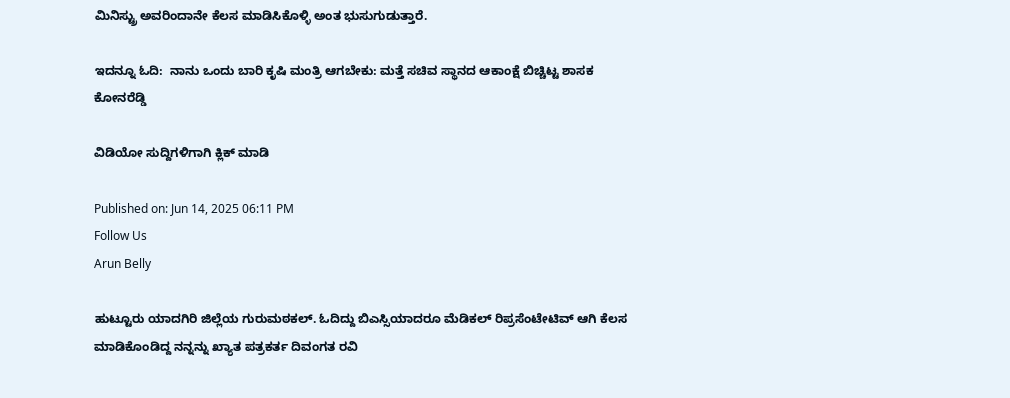ಮಿನಿಸ್ಟ್ರು ಅವರಿಂದಾನೇ ಕೆಲಸ ಮಾಡಿಸಿಕೊಳ್ಳಿ ಅಂತ ಭುಸುಗುಡುತ್ತಾರೆ.

ಇದನ್ನೂ ಓದಿ:  ನಾನು ಒಂದು ಬಾರಿ ಕೃಷಿ ಮಂತ್ರಿ ಆಗಬೇಕು: ಮತ್ತೆ ಸಚಿವ ಸ್ಥಾನದ ಆಕಾಂಕ್ಷೆ ಬಿಚ್ಚಿಟ್ಟ ಶಾಸಕ ಕೋನರೆಡ್ಡಿ

ವಿಡಿಯೋ ಸುದ್ದಿಗಳಿಗಾಗಿ ಕ್ಲಿಕ್ ಮಾಡಿ

Published on: Jun 14, 2025 06:11 PM
Follow Us
Arun Belly

ಹುಟ್ಟೂರು ಯಾದಗಿರಿ ಜಿಲ್ಲೆಯ ಗುರುಮಠಕಲ್. ಓದಿದ್ದು ಬಿಎಸ್ಸಿಯಾದರೂ ಮೆಡಿಕಲ್ ರಿಪ್ರಸೆಂಟೇಟಿವ್ ಆಗಿ ಕೆಲಸ ಮಾಡಿಕೊಂಡಿದ್ದ ನನ್ನನ್ನು ಖ್ಯಾತ ಪತ್ರಕರ್ತ ದಿವಂಗತ ರವಿ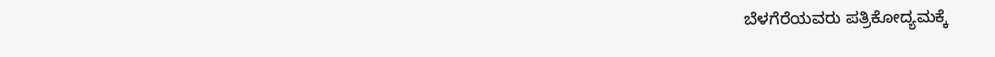ಬೆಳಗೆರೆಯವರು ಪತ್ರಿಕೋದ್ಯಮಕ್ಕೆ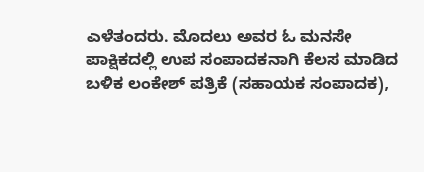ಎಳೆತಂದರು. ಮೊದಲು ಅವರ ಓ ಮನಸೇ ಪಾಕ್ಷಿಕದಲ್ಲಿ ಉಪ ಸಂಪಾದಕನಾಗಿ ಕೆಲಸ ಮಾಡಿದ ಬಳಿಕ ಲಂಕೇಶ್ ಪತ್ರಿಕೆ (ಸಹಾಯಕ ಸಂಪಾದಕ),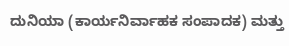ದುನಿಯಾ (ಕಾರ್ಯನಿರ್ವಾಹಕ ಸಂಪಾದಕ) ಮತ್ತು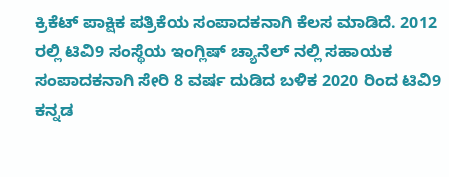ಕ್ರಿಕೆಟ್ ಪಾಕ್ಷಿಕ ಪತ್ರಿಕೆಯ ಸಂಪಾದಕನಾಗಿ ಕೆಲಸ ಮಾಡಿದೆ. 2012 ರಲ್ಲಿ ಟಿವಿ9 ಸಂಸ್ಥೆಯ ಇಂಗ್ಲಿಷ್ ಚ್ಯಾನೆಲ್ ನಲ್ಲಿ ಸಹಾಯಕ ಸಂಪಾದಕನಾಗಿ ಸೇರಿ 8 ವರ್ಷ ದುಡಿದ ಬಳಿಕ 2020 ರಿಂದ ಟಿವಿ9 ಕನ್ನಡ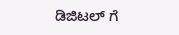ಡಿಜಿಟಲ್ ಗೆ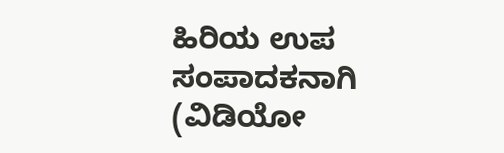ಹಿರಿಯ ಉಪ ಸಂಪಾದಕನಾಗಿ (ವಿಡಿಯೋ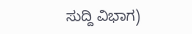ಸುದ್ದಿ ವಿಭಾಗ)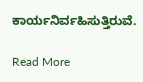ಕಾರ್ಯನಿರ್ವಹಿಸುತ್ತಿರುವೆ.

Read More